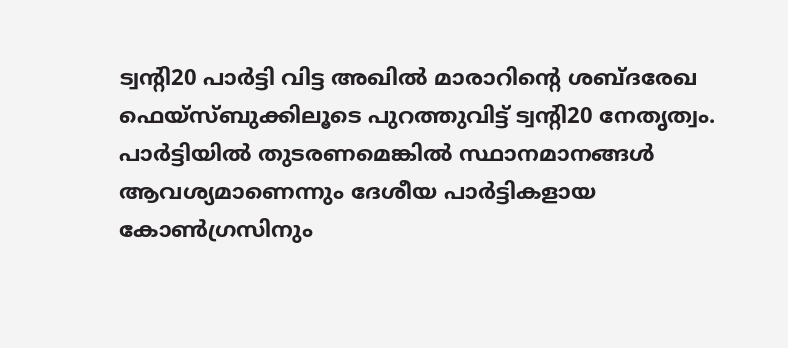ട്വന്റി20 പാർട്ടി വിട്ട അഖിൽ മാരാറിന്റെ ശബ്ദരേഖ ഫെയ്സ്ബുക്കിലൂടെ പുറത്തുവിട്ട് ട്വന്റി20 നേതൃത്വം. പാർട്ടിയിൽ തുടരണമെങ്കിൽ സ്ഥാനമാനങ്ങൾ ആവശ്യമാണെന്നും ദേശീയ പാർട്ടികളായ കോൺഗ്രസിനും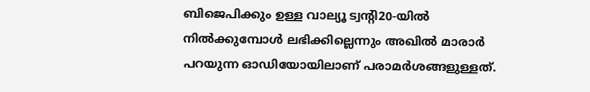ബിജെപിക്കും ഉള്ള വാല്യൂ ട്വന്റി20-യിൽ നിൽക്കുമ്പോൾ ലഭിക്കില്ലെന്നും അഖിൽ മാരാർ പറയുന്ന ഓഡിയോയിലാണ് പരാമർശങ്ങളുള്ളത്.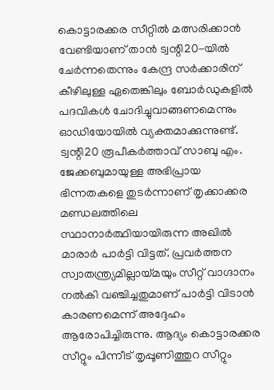കൊട്ടാരക്കര സീറ്റിൽ മത്സരിക്കാൻ വേണ്ടിയാണ് താൻ ട്വന്റി20-യിൽ ചേർന്നതെന്നും കേന്ദ്ര സർക്കാരിന് കീഴിലുള്ള ഏതെങ്കിലും ബോർഡുകളിൽ പദവികൾ ചോദിച്ചുവാങ്ങണമെന്നും ഓഡിയോയിൽ വ്യക്തമാക്കുന്നുണ്ട്.
ട്വന്റി20 രൂപീകർത്താവ് സാബു എം. ജേക്കബുമായുള്ള അഭിപ്രായ ഭിന്നതകളെ തുടർന്നാണ് തൃക്കാക്കര മണ്ഡലത്തിലെ സ്ഥാനാർത്ഥിയായിരുന്ന അഖിൽ മാരാർ പാർട്ടി വിട്ടത്. പ്രവർത്തന സ്വാതന്ത്ര്യമില്ലായ്മയും സീറ്റ് വാഗ്ദാനം നൽകി വഞ്ചിച്ചതുമാണ് പാർട്ടി വിടാൻ കാരണമെന്ന് അദ്ദേഹം ആരോപിച്ചിരുന്നു. ആദ്യം കൊട്ടാരക്കര സീറ്റും പിന്നീട് തൃപ്പൂണിത്തുറ സീറ്റും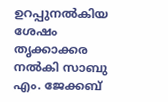ഉറപ്പുനൽകിയ ശേഷം തൃക്കാക്കര നൽകി സാബു എം. ജേക്കബ്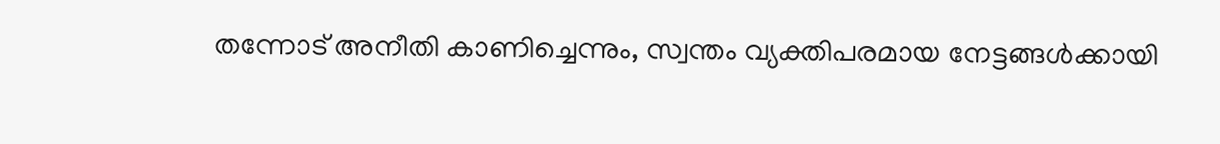തന്നോട് അനീതി കാണിച്ചെന്നും, സ്വന്തം വ്യക്തിപരമായ നേട്ടങ്ങൾക്കായി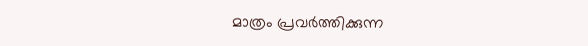മാത്രം പ്രവർത്തിക്കുന്ന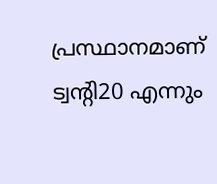പ്രസ്ഥാനമാണ് ട്വന്റി20 എന്നും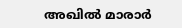അഖിൽ മാരാർ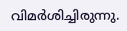വിമർശിച്ചിരുന്നു.